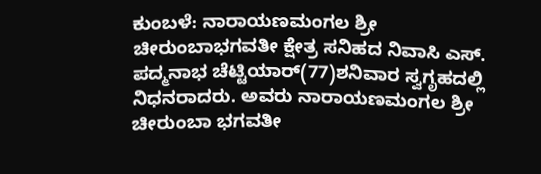ಕುಂಬಳೆ: ನಾರಾಯಣಮಂಗಲ ಶ್ರೀ ಚೀರುಂಬಾಭಗವತೀ ಕ್ಷೇತ್ರ ಸನಿಹದ ನಿವಾಸಿ ಎಸ್. ಪದ್ಮನಾಭ ಚೆಟ್ಟಿಯಾರ್(77)ಶನಿವಾರ ಸ್ವಗೃಹದಲ್ಲಿ ನಿಧನರಾದರು. ಅವರು ನಾರಾಯಣಮಂಗಲ ಶ್ರೀ ಚೀರುಂಬಾ ಭಗವತೀ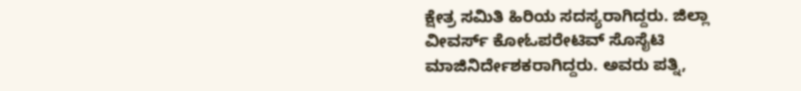ಕ್ಷೇತ್ರ ಸಮಿತಿ ಹಿರಿಯ ಸದಸ್ಯರಾಗಿದ್ದರು. ಜಿಲ್ಲಾ ವೀವರ್ಸ್ ಕೋಓಪರೇಟಿವ್ ಸೊಸೈಟಿ ಮಾಜಿನಿರ್ದೇಶಕರಾಗಿದ್ದರು. ಅವರು ಪತ್ನಿ,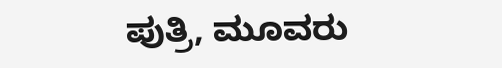ಪುತ್ರಿ, ಮೂವರು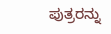ಪುತ್ರರನ್ನು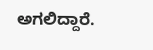ಅಗಲಿದ್ದಾರೆ.